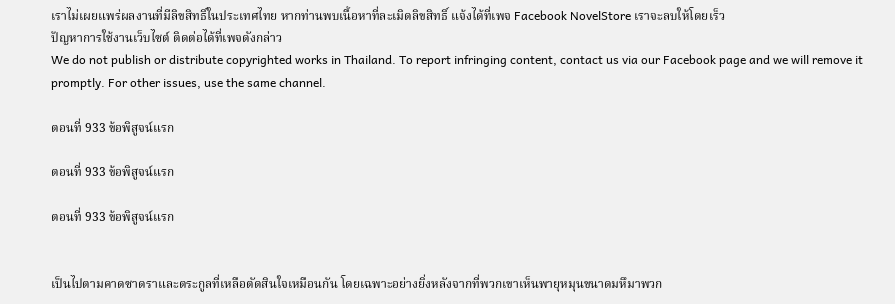เราไม่เผยแพร่ผลงานที่มีลิขสิทธิ์ในประเทศไทย หากท่านพบเนื้อหาที่ละเมิดลิขสิทธิ์ แจ้งได้ที่เพจ Facebook NovelStore เราจะลบให้โดยเร็ว
ปัญหาการใช้งานเว็บไซต์ ติดต่อได้ที่เพจดังกล่าว
We do not publish or distribute copyrighted works in Thailand. To report infringing content, contact us via our Facebook page and we will remove it promptly. For other issues, use the same channel.

ตอนที่ 933 ข้อพิสูจน์แรก

ตอนที่ 933 ข้อพิสูจน์แรก

ตอนที่ 933 ข้อพิสูจน์แรก


เป็นไปตามคาดซาดราและตระกูลที่เหลือตัดสินใจเหมือนกัน โดยเฉพาะอย่างยิ่งหลังจากที่พวกเขาเห็นพายุหมุนขนาดมหึมาพวก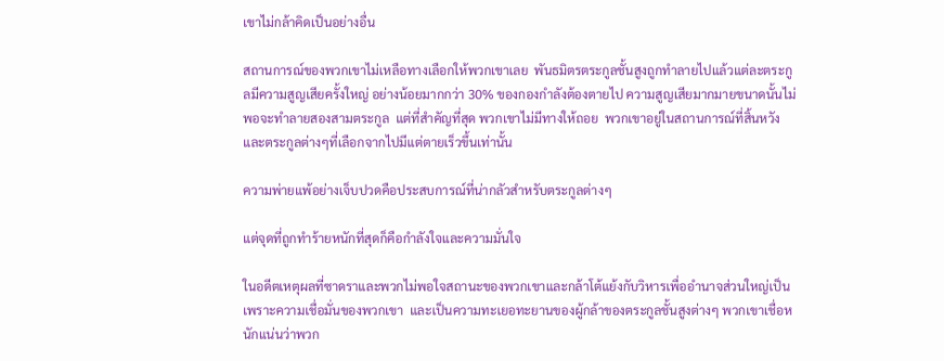เขาไม่กล้าคิดเป็นอย่างอื่น

สถานการณ์ของพวกเขาไม่เหลือทางเลือกให้พวกเขาเลย  พันธมิตรตระกูลชั้นสูงถูกทำลายไปแล้วแต่ละตระกูลมีความสูญเสียครั้งใหญ่ อย่างน้อยมากกว่า 30% ของกองกำลังต้องตายไป ความสูญเสียมากมายขนาดนั้นไม่พอจะทำลายสองสามตระกูล  แต่ที่สำคัญที่สุด พวกเขาไม่มีทางให้ถอย  พวกเขาอยู่ในสถานการณ์ที่สิ้นหวัง  และตระกูลต่างๆที่เลือกจากไปมีแต่ตายเร็วขึ้นเท่านั้น

ความพ่ายแพ้อย่างเจ็บปวดคือประสบการณ์ที่น่ากลัวสำหรับตระกูลต่างๆ

แต่จุดที่ถูกทำร้ายหนักที่สุดก็คือกำลังใจและความมั่นใจ

ในอดีตเหตุผลที่ซาดราและพวกไม่พอใจสถานะของพวกเขาและกล้าโต้แย้งกับวิหารเพื่ออำนาจส่วนใหญ่เป็นเพราะความเชื่อมั่นของพวกเขา  และเป็นความทะเยอทะยานของผู้กล้าของตระกูลชั้นสูงต่างๆ พวกเขาเชื่อหนักแน่นว่าพวก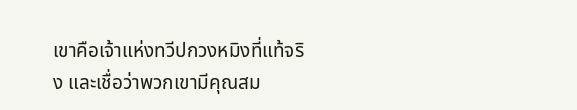เขาคือเจ้าแห่งทวีปกวงหมิงที่แท้จริง และเชื่อว่าพวกเขามีคุณสม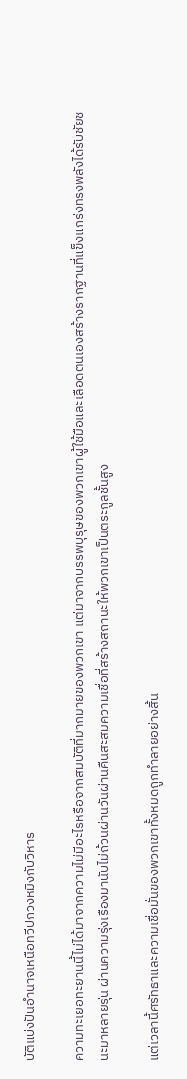บัติแบ่งปันอำนาจเหนือทวีปกวงหมิงกับวิหาร

ความทะเยอทะยานนี้ไม่ได้มาจากความไม่มีอะไรหรือจากสมบัติที่มากมายของพวกเขา แต่มาจากบรรพบุรุษของพวกเขาผู้ใช้มือและเลือดตนเองสร้างรากฐานที่แข็งแกร่งทรงพลังได้รับชัยชนะมาหลายรุ่น ผ่านความรุ่งเรืองมานับไม่ถ้วนผ่านวันผ่านคืนสะสมความเชื่อที่สร้างสถานะให้พวกเขาเป็นตระกูลชั้นสูง

แต่เวลานี้ศรัทธาและความเชื่อมั่นของพวกเขาทั้งหมดถูกทำลายอย่างสิ้น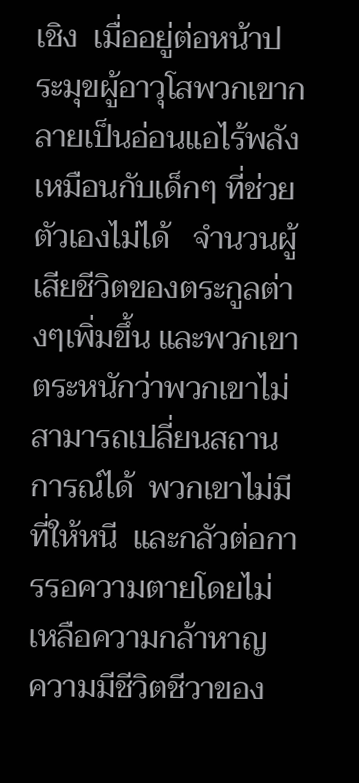เชิง  เมื่ออยู่ต่อหน้าประมุขผู้อาวุโสพวกเขากลายเป็นอ่อนแอไร้พลังเหมือนกับเด็กๆ ที่ช่วยตัวเองไม่ได้   จำนวนผู้เสียชีวิตของตระกูลต่างๆเพิ่มขึ้น และพวกเขาตระหนักว่าพวกเขาไม่สามารถเปลี่ยนสถานการณ์ได้  พวกเขาไม่มีที่ให้หนี  และกลัวต่อการรอความตายโดยไม่เหลือความกล้าหาญ  ความมีชีวิตชีวาของ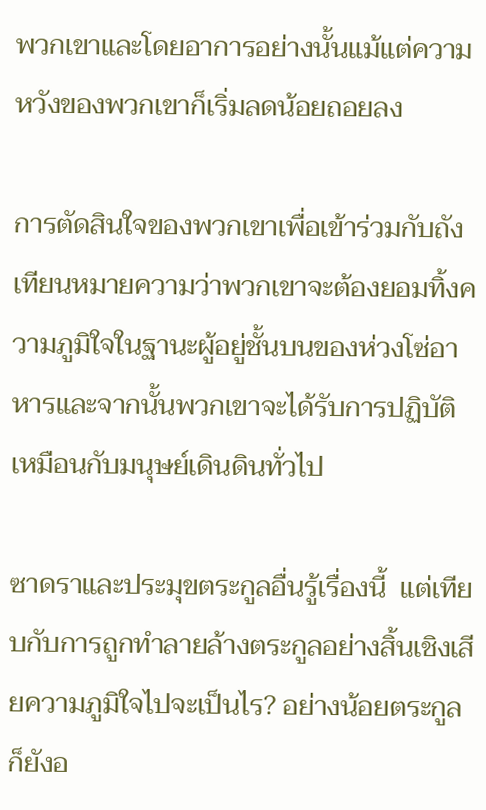พวกเขาและโดยอาการอย่างนั้นแม้แต่ความหวังของพวกเขาก็เริ่มลดน้อยถอยลง

การตัดสินใจของพวกเขาเพื่อเข้าร่วมกับถังเทียนหมายความว่าพวกเขาจะต้องยอมทิ้งความภูมิใจในฐานะผู้อยู่ชั้นบนของห่วงโซ่อาหารและจากนั้นพวกเขาจะได้รับการปฏิบัติเหมือนกับมนุษย์เดินดินทั่วไป

ซาดราและประมุขตระกูลอื่นรู้เรื่องนี้  แต่เทียบกับการถูกทำลายล้างตระกูลอย่างสิ้นเชิงเสียความภูมิใจไปจะเป็นไร? อย่างน้อยตระกูลก็ยังอ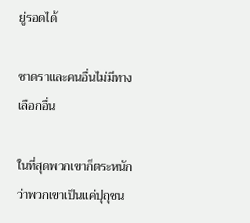ยู่รอดได้

ซาดราและคนอื่นไม่มีทางเลือกอื่น

ในที่สุดพวกเขาก็ตระหนักว่าพวกเขาเป็นแค่ปุถุชน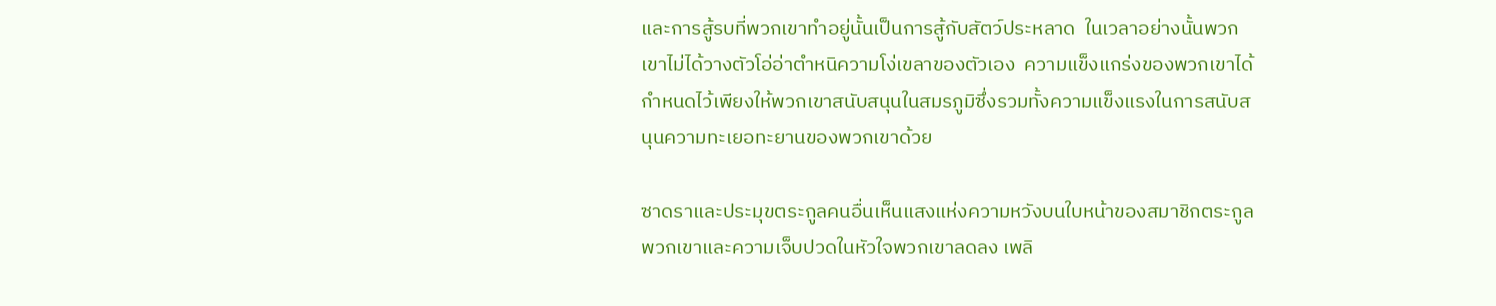และการสู้รบที่พวกเขาทำอยู่นั้นเป็นการสู้กับสัตว์ประหลาด  ในเวลาอย่างนั้นพวกเขาไม่ได้วางตัวโอ่อ่าตำหนิความโง่เขลาของตัวเอง  ความแข็งแกร่งของพวกเขาได้กำหนดไว้เพียงให้พวกเขาสนับสนุนในสมรภูมิซึ่งรวมทั้งความแข็งแรงในการสนับสนุนความทะเยอทะยานของพวกเขาด้วย

ซาดราและประมุขตระกูลคนอื่นเห็นแสงแห่งความหวังบนใบหน้าของสมาชิกตระกูลพวกเขาและความเจ็บปวดในหัวใจพวกเขาลดลง เพลิ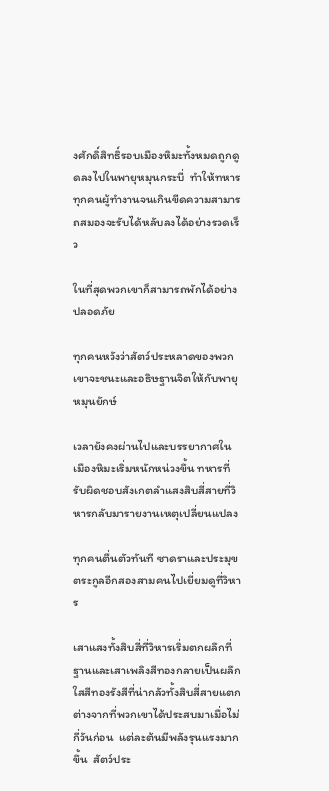งศักดิ์สิทธิ์รอบเมืองหิมะทั้งหมดถูกดูดลงไปในพายุหมุนกระบี่  ทำให้ทหารทุกคนผู้ทำงานจนเกินขีดความสามารถสมองจะรับได้หลับลงได้อย่างรวดเร็ว

ในที่สุดพวกเขาก็สามารถพักได้อย่างปลอดภัย

ทุกคนหวังว่าสัตว์ประหลาดของพวกเขาจะชนะและอธิษฐานจิตให้กับพายุหมุนยักษ์

เวลายังคงผ่านไปและบรรยากาศในเมืองหิมะเริ่มหนักหน่วงขึ้น ทหารที่รับผิดชอบสังเกตลำแสงสิบสี่สายที่วิหารกลับมารายงานเหตุเปลี่ยนแปลง

ทุกคนตื่นตัวทันที ซาดราและประมุขตระกูลอีกสองสามคนไปเยี่ยมดูที่วิหาร

เสาแสงทั้งสิบสี่ที่วิหารเริ่มตกผลึกที่ฐานและเสาเพลิงสีทองกลายเป็นผลึกใสสีทองรังสีที่น่ากลัวทั้งสิบสี่สายแตกต่างจากที่พวกเขาได้ประสบมาเมื่อไม่กี่วันก่อน  แต่ละต้นมีพลังรุนแรงมากขึ้น  สัตว์ประ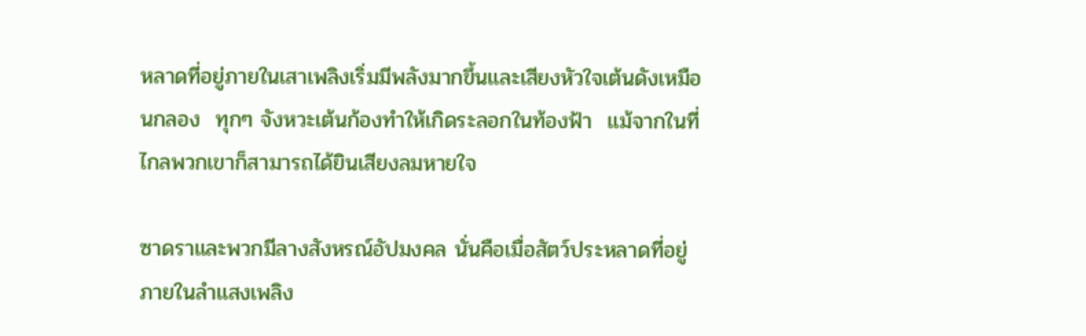หลาดที่อยู่ภายในเสาเพลิงเริ่มมีพลังมากขึ้นและเสียงหัวใจเต้นดังเหมือนกลอง  ทุกๆ จังหวะเต้นก้องทำให้เกิดระลอกในท้องฟ้า  แม้จากในที่ไกลพวกเขาก็สามารถได้ยินเสียงลมหายใจ

ซาดราและพวกมีลางสังหรณ์อัปมงคล นั่นคือเมื่อสัตว์ประหลาดที่อยู่ภายในลำแสงเพลิง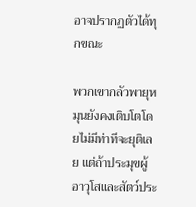อาจปรากฏตัวได้ทุกขณะ

พวกเขากลัวพายุหมุนยังคงเติบโตโดยไม่มีท่าทีจะยุติเลย แต่ถ้าประมุขผู้อาวุโสและสัตว์ประ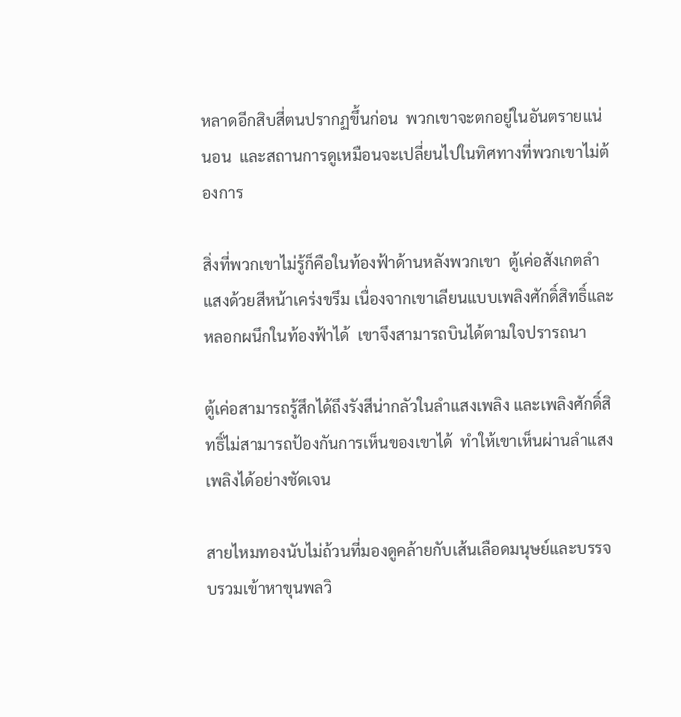หลาดอีกสิบสี่ตนปรากฏขึ้นก่อน  พวกเขาจะตกอยู่ในอันตรายแน่นอน  และสถานการดูเหมือนจะเปลี่ยนไปในทิศทางที่พวกเขาไม่ต้องการ

สิ่งที่พวกเขาไม่รู้ก็คือในท้องฟ้าด้านหลังพวกเขา  ตู้เค่อสังเกตลำแสงด้วยสีหน้าเคร่งขรึม เนื่องจากเขาเลียนแบบเพลิงศักดิ์สิทธิ์และหลอกผนึกในท้องฟ้าได้  เขาจึงสามารถบินได้ตามใจปรารถนา

ตู้เค่อสามารถรู้สึกได้ถึงรังสีน่ากลัวในลำแสงเพลิง และเพลิงศักดิ์สิทธิ์ไม่สามารถป้องกันการเห็นของเขาได้  ทำให้เขาเห็นผ่านลำแสงเพลิงได้อย่างชัดเจน

สายไหมทองนับไม่ถ้วนที่มองดูคล้ายกับเส้นเลือดมนุษย์และบรรจบรวมเข้าหาขุนพลวิ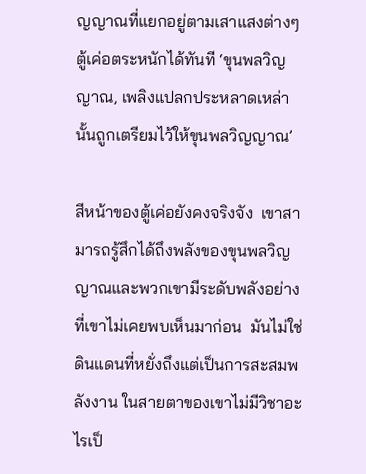ญญาณที่แยกอยู่ตามเสาแสงต่างๆ  ตู้เค่อตระหนักได้ทันที ‘ขุนพลวิญญาณ, เพลิงแปลกประหลาดเหล่านั้นถูกเตรียมไว้ให้ขุนพลวิญญาณ’

สีหน้าของตู้เค่อยังคงจริงจัง  เขาสามารถรู้สึกได้ถึงพลังของขุนพลวิญญาณและพวกเขามีระดับพลังอย่างที่เขาไม่เคยพบเห็นมาก่อน  มันไม่ใช่ดินแดนที่หยั่งถึงแต่เป็นการสะสมพลังงาน ในสายตาของเขาไม่มีวิชาอะไรเป็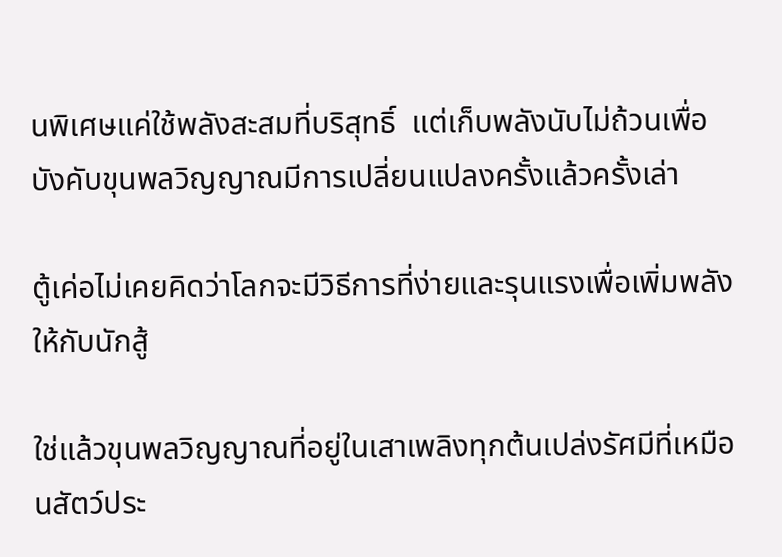นพิเศษแค่ใช้พลังสะสมที่บริสุทธิ์  แต่เก็บพลังนับไม่ถ้วนเพื่อบังคับขุนพลวิญญาณมีการเปลี่ยนแปลงครั้งแล้วครั้งเล่า

ตู้เค่อไม่เคยคิดว่าโลกจะมีวิธีการที่ง่ายและรุนแรงเพื่อเพิ่มพลังให้กับนักสู้

ใช่แล้วขุนพลวิญญาณที่อยู่ในเสาเพลิงทุกต้นเปล่งรัศมีที่เหมือนสัตว์ประ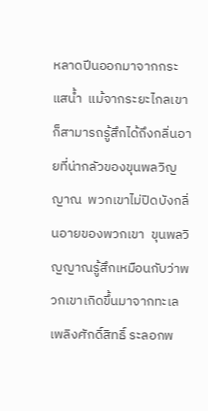หลาดปีนออกมาจากกระแสน้ำ  แม้จากระยะไกลเขาก็สามารถรู้สึกได้ถึงกลิ่นอายที่น่ากลัวของขุนพลวิญญาณ  พวกเขาไม่ปิดบังกลิ่นอายของพวกเขา  ขุนพลวิญญาณรู้สึกเหมือนกับว่าพวกเขาเกิดขึ้นมาจากทะเลเพลิงศักดิ์สิทธิ์ ระลอกพ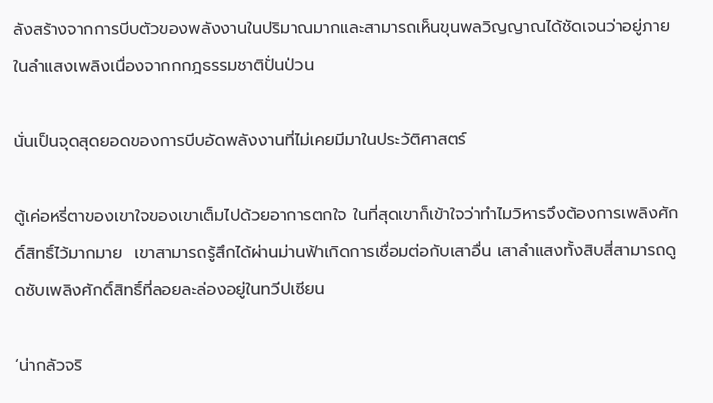ลังสร้างจากการบีบตัวของพลังงานในปริมาณมากและสามารถเห็นขุนพลวิญญาณได้ชัดเจนว่าอยู่ภายในลำแสงเพลิงเนื่องจากกกฎธรรมชาติปั่นป่วน

นั่นเป็นจุดสุดยอดของการบีบอัดพลังงานที่ไม่เคยมีมาในประวัติศาสตร์

ตู้เค่อหรี่ตาของเขาใจของเขาเต็มไปด้วยอาการตกใจ ในที่สุดเขาก็เข้าใจว่าทำไมวิหารจึงต้องการเพลิงศักดิ์สิทธิ์ไว้มากมาย  เขาสามารถรู้สึกได้ผ่านม่านฟ้าเกิดการเชื่อมต่อกับเสาอื่น เสาลำแสงทั้งสิบสี่สามารถดูดซับเพลิงศักดิ์สิทธิ์ที่ลอยละล่องอยู่ในทวีปเซียน

‘น่ากลัวจริ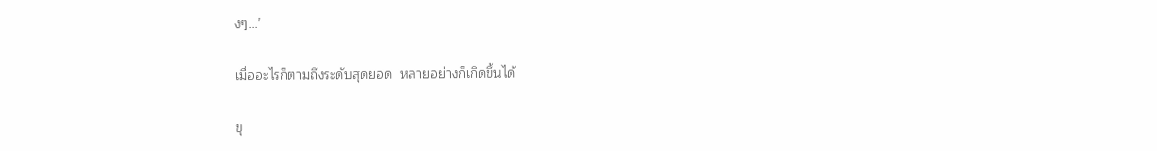งๆ...’

เมื่ออะไรก็ตามถึงระดับสุดยอด  หลายอย่างก็เกิดขึ้นได้

ขุ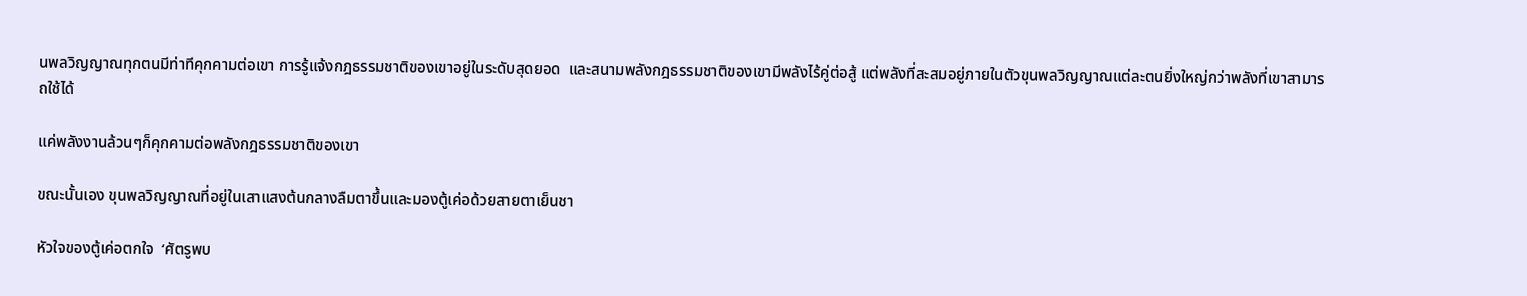นพลวิญญาณทุกตนมีท่าทีคุกคามต่อเขา การรู้แจ้งกฎธรรมชาติของเขาอยู่ในระดับสุดยอด  และสนามพลังกฎธรรมชาติของเขามีพลังไร้คู่ต่อสู้ แต่พลังที่สะสมอยู่ภายในตัวขุนพลวิญญาณแต่ละตนยิ่งใหญ่กว่าพลังที่เขาสามารถใช้ได้

แค่พลังงานล้วนๆก็คุกคามต่อพลังกฎธรรมชาติของเขา

ขณะนั้นเอง ขุนพลวิญญาณที่อยู่ในเสาแสงต้นกลางลืมตาขึ้นและมองตู้เค่อด้วยสายตาเย็นชา

หัวใจของตู้เค่อตกใจ  ‘ศัตรูพบ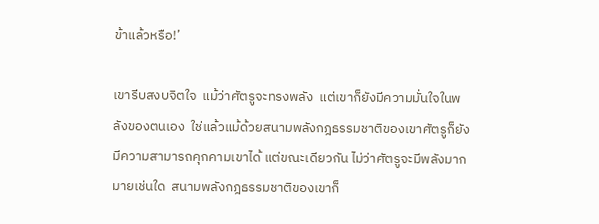ข้าแล้วหรือ!’

เขารีบสงบจิตใจ  แม้ว่าศัตรูจะทรงพลัง  แต่เขาก็ยังมีความมั่นใจในพลังของตนเอง  ใช่แล้วแม้ด้วยสนามพลังกฎธรรมชาติของเขาศัตรูก็ยังมีความสามารถคุกคามเขาได้ แต่ขณะเดียวกัน ไม่ว่าศัตรูจะมีพลังมากมายเช่นใด  สนามพลังกฎธรรมชาติของเขาก็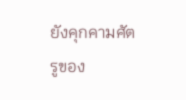ยังคุกคามศัตรูของ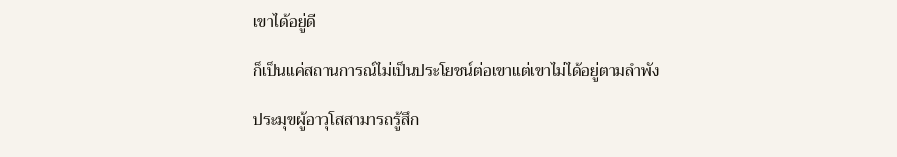เขาได้อยู่ดี

ก็เป็นแค่สถานการณ์ไม่เป็นประโยชน์ต่อเขาแต่เขาไม่ได้อยู่ตามลำพัง

ประมุขผู้อาวุโสสามารถรู้สึก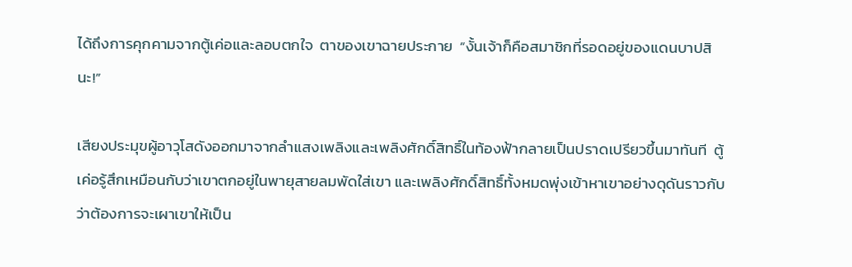ได้ถึงการคุกคามจากตู้เค่อและลอบตกใจ  ตาของเขาฉายประกาย  “งั้นเจ้าก็คือสมาชิกที่รอดอยู่ของแดนบาปสินะ!”

เสียงประมุขผู้อาวุโสดังออกมาจากลำแสงเพลิงและเพลิงศักดิ์สิทธิ์ในท้องฟ้ากลายเป็นปราดเปรียวขึ้นมาทันที  ตู้เค่อรู้สึกเหมือนกับว่าเขาตกอยู่ในพายุสายลมพัดใส่เขา และเพลิงศักดิ์สิทธิ์ทั้งหมดพุ่งเข้าหาเขาอย่างดุดันราวกับว่าต้องการจะเผาเขาให้เป็น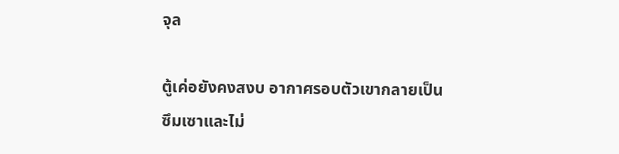จุล

ตู้เค่อยังคงสงบ อากาศรอบตัวเขากลายเป็นซึมเซาและไม่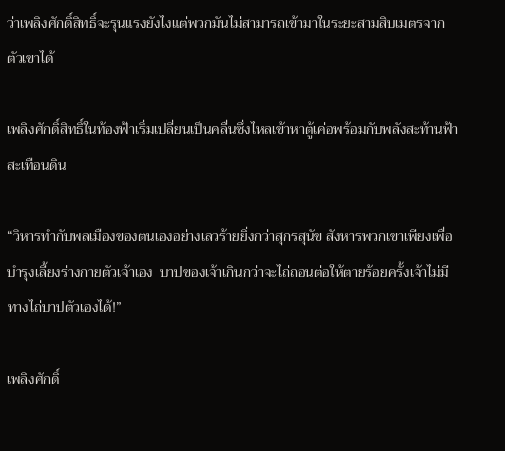ว่าเพลิงศักดิ์สิทธิ์จะรุนแรงยังไงแต่พวกมันไม่สามารถเข้ามาในระยะสามสิบเมตรจากตัวเขาได้

เพลิงศักดิ์สิทธิ์ในท้องฟ้าเริ่มเปลี่ยนเป็นคลื่นซึ่งไหลเข้าหาตู้เค่อพร้อมกับพลังสะท้านฟ้าสะเทือนดิน

“วิหารทำกับพลเมืองของตนเองอย่างเลวร้ายยิ่งกว่าสุกรสุนัข สังหารพวกเขาเพียงเพื่อบำรุงเลี้ยงร่างกายตัวเจ้าเอง  บาปของเจ้าเกินกว่าจะไถ่ถอนต่อให้ตายร้อยครั้งเจ้าไม่มีทางไถ่บาปตัวเองได้!”

เพลิงศักดิ์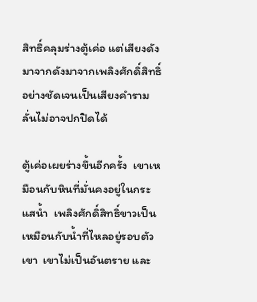สิทธิ์คลุมร่างตู้เค่อ แต่เสียงดังมาจากดังมาจากเพลิงศักดิ์สิทธิ์อย่างชัดเจนเป็นเสียงคำรามลั่นไม่อาจปกปิดได้

ตู้เค่อเผยร่างขึ้นอีกครั้ง  เขาเหมือนกับหินที่มั่นคงอยู่ในกระแสน้ำ  เพลิงศักดิ์สิทธิ์ขาวเป็นเหมือนกับน้ำที่ไหลอยู่รอบตัวเขา  เขาไม่เป็นอันตราย และ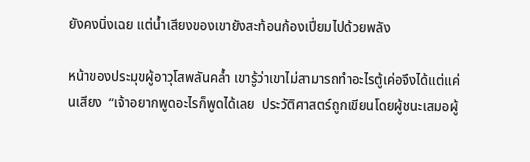ยังคงนิ่งเฉย แต่น้ำเสียงของเขายังสะท้อนก้องเปี่ยมไปด้วยพลัง

หน้าของประมุขผู้อาวุโสพลันคล้ำ เขารู้ว่าเขาไม่สามารถทำอะไรตู้เค่อจึงได้แต่แค่นเสียง  “เจ้าอยากพูดอะไรก็พูดได้เลย  ประวัติศาสตร์ถูกเขียนโดยผู้ชนะเสมอผู้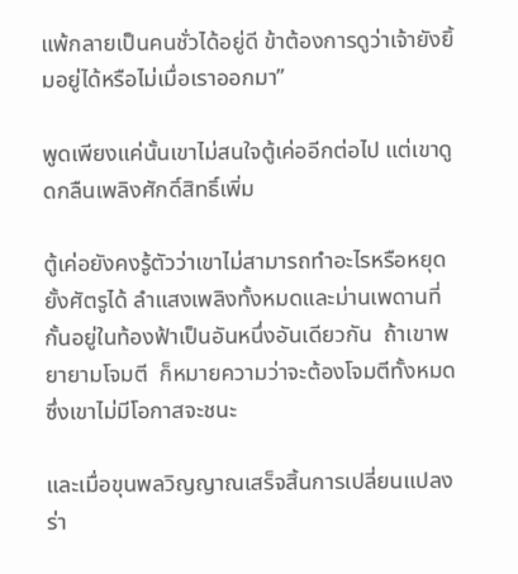แพ้กลายเป็นคนชั่วได้อยู่ดี ข้าต้องการดูว่าเจ้ายังยิ้มอยู่ได้หรือไม่เมื่อเราออกมา”

พูดเพียงแค่นั้นเขาไม่สนใจตู้เค่ออีกต่อไป แต่เขาดูดกลืนเพลิงศักดิ์สิทธิ์เพิ่ม

ตู้เค่อยังคงรู้ตัวว่าเขาไม่สามารถทำอะไรหรือหยุดยั้งศัตรูได้ ลำแสงเพลิงทั้งหมดและม่านเพดานที่กั้นอยู่ในท้องฟ้าเป็นอันหนึ่งอันเดียวกัน  ถ้าเขาพยายามโจมตี  ก็หมายความว่าจะต้องโจมตีทั้งหมดซึ่งเขาไม่มีโอกาสจะชนะ

และเมื่อขุนพลวิญญาณเสร็จสิ้นการเปลี่ยนแปลง  ร่า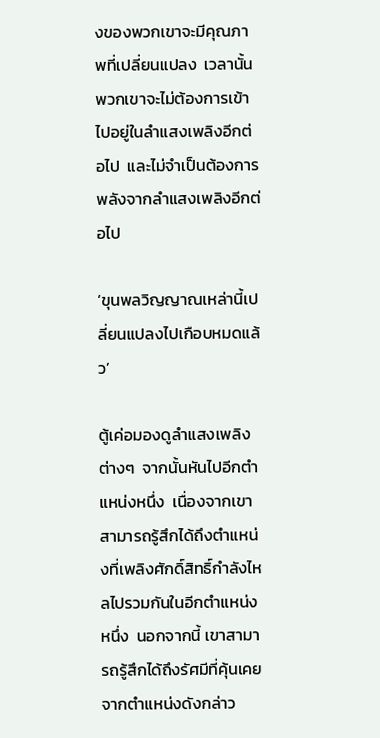งของพวกเขาจะมีคุณภาพที่เปลี่ยนแปลง  เวลานั้นพวกเขาจะไม่ต้องการเข้าไปอยู่ในลำแสงเพลิงอีกต่อไป  และไม่จำเป็นต้องการพลังจากลำแสงเพลิงอีกต่อไป

‘ขุนพลวิญญาณเหล่านี้เปลี่ยนแปลงไปเกือบหมดแล้ว’

ตู้เค่อมองดูลำแสงเพลิงต่างๆ  จากนั้นหันไปอีกตำแหน่งหนึ่ง  เนื่องจากเขาสามารถรู้สึกได้ถึงตำแหน่งที่เพลิงศักดิ์สิทธิ์กำลังไหลไปรวมกันในอีกตำแหน่งหนึ่ง  นอกจากนี้ เขาสามารถรู้สึกได้ถึงรัศมีที่คุ้นเคยจากตำแหน่งดังกล่าว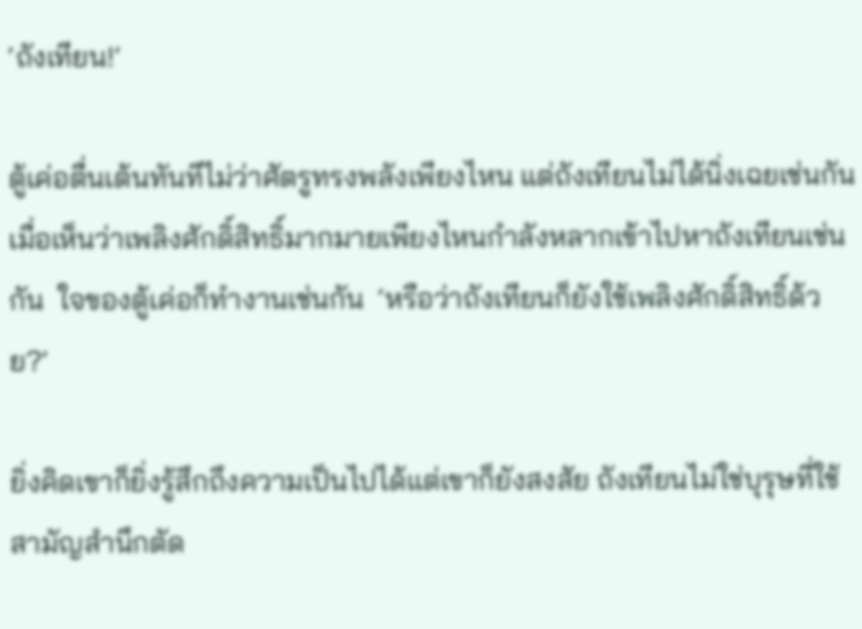‘ถังเทียน!’

ตู้เค่อตื่นเต้นทันทีไม่ว่าศัตรูทรงพลังเพียงไหน แต่ถังเทียนไม่ได้นิ่งเฉยเช่นกัน เมื่อเห็นว่าเพลิงศักดิ์สิทธิ์มากมายเพียงไหนกำลังหลากเข้าไปหาถังเทียนเช่นกัน  ใจของตู้เค่อก็ทำงานเช่นกัน  ‘หรือว่าถังเทียนก็ยังใช้เพลิงศักดิ์สิทธิ์ด้วย?’

ยิ่งคิดเขาก็ยิ่งรู้สึกถึงความเป็นไปได้แต่เขาก็ยังสงสัย ถังเทียนไม่ใช่บุรุษที่ใช้สามัญสำนึกตัด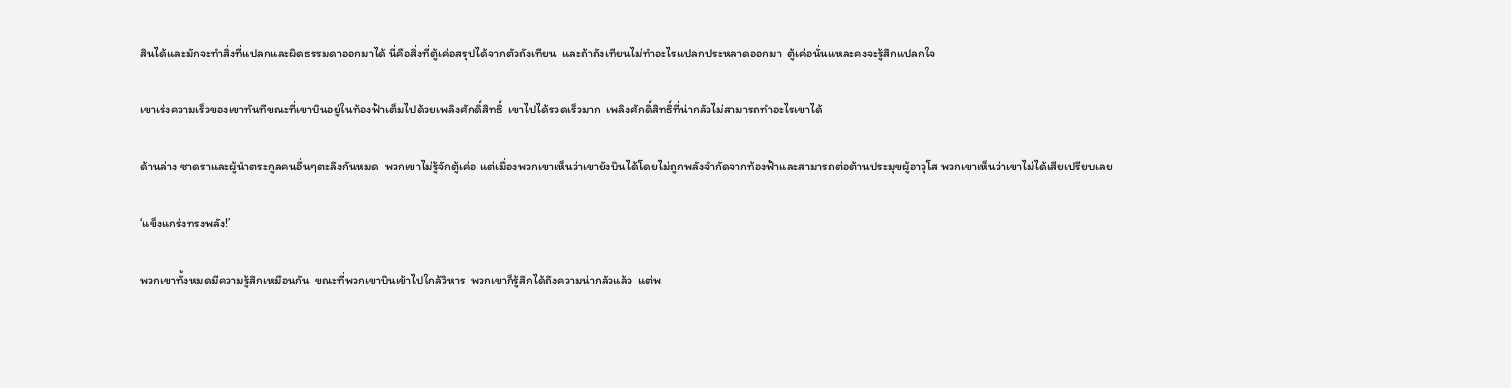สินได้และมักจะทำสิ่งที่แปลกและผิดธรรมดาออกมาได้ นี่คือสิ่งที่ตู้เค่อสรุปได้จากตัวถังเทียน  และถ้าถังเทียนไม่ทำอะไรแปลกประหลาดออกมา  ตู้เค่อนั่นแหละคงจะรู้สึกแปลกใจ

เขาเร่งความเร็วของเขาทันทีขณะที่เขาบินอยู่ในท้องฟ้าเต็มไปด้วยเพลิงศักดิ์สิทธิ์  เขาไปได้รวดเร็วมาก  เพลิงศักดิ์สิทธิ์ที่น่ากลัวไม่สามารถทำอะไรเขาได้

ด้านล่าง ซาดราและผู้นำตระกูลคนอื่นๆตะลึงกันหมด  พวกเขาไม่รู้จักตู้เค่อ แต่เมื่องพวกเขาเห็นว่าเขายังบินได้โดยไม่ถูกพลังจำกัดจากท้องฟ้าและสามารถต่อต้านประมุขผู้อาวุโส พวกเขาเห็นว่าเขาไม่ได้เสียเปรียบเลย

‘แข็งแกร่งทรงพลัง!’

พวกเขาทั้งหมดมีความรู้สึกเหมือนกัน  ขณะที่พวกเขาบินเข้าไปใกล้วิหาร  พวกเขาก็รู้สึกได้ถึงความน่ากลัวแล้ว  แต่พ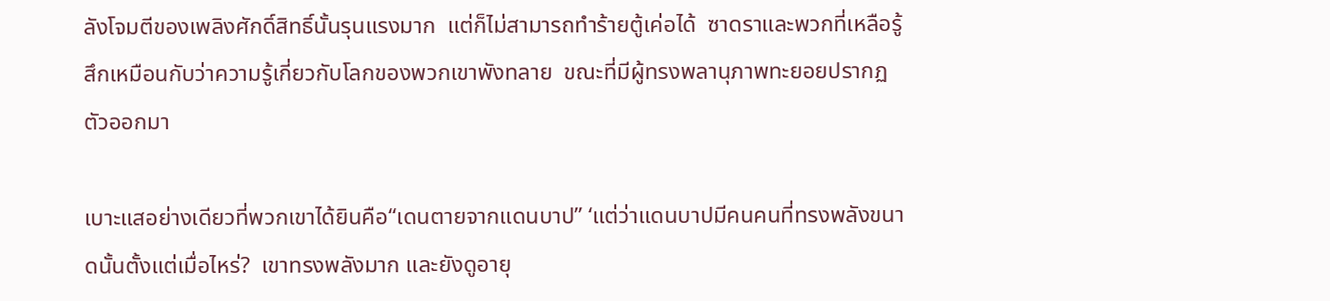ลังโจมตีของเพลิงศักดิ์สิทธิ์นั้นรุนแรงมาก  แต่ก็ไม่สามารถทำร้ายตู้เค่อได้  ซาดราและพวกที่เหลือรู้สึกเหมือนกับว่าความรู้เกี่ยวกับโลกของพวกเขาพังทลาย  ขณะที่มีผู้ทรงพลานุภาพทะยอยปรากฏตัวออกมา

เบาะแสอย่างเดียวที่พวกเขาได้ยินคือ“เดนตายจากแดนบาป” ‘แต่ว่าแดนบาปมีคนคนที่ทรงพลังขนาดนั้นตั้งแต่เมื่อไหร่?  เขาทรงพลังมาก และยังดูอายุ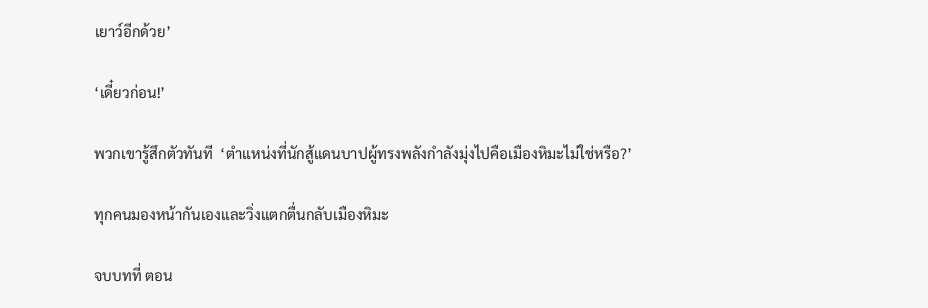เยาว์อีกด้วย’

‘เดี๋ยวก่อน!’

พวกเขารู้สึกตัวทันที  ‘ตำแหน่งที่นักสู้แดนบาปผู้ทรงพลังกำลังมุ่งไปคือเมืองหิมะไม่ใช่หรือ?’

ทุกคนมองหน้ากันเองและวิ่งแตกตื่นกลับเมืองหิมะ

จบบทที่ ตอน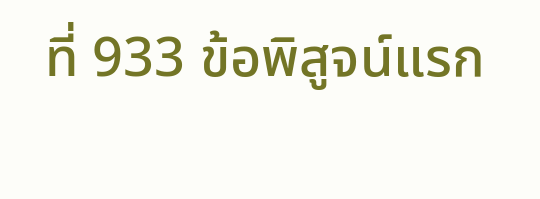ที่ 933 ข้อพิสูจน์แรก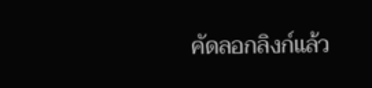คัดลอกลิงก์แล้ว